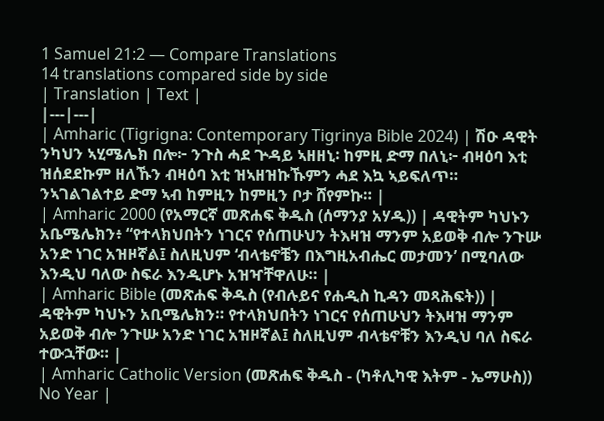1 Samuel 21:2 — Compare Translations
14 translations compared side by side
| Translation | Text |
|---|---|
| Amharic (Tigrigna: Contemporary Tigrinya Bible 2024) | ሽዑ ዳዊት ንካህን ኣሂሜሌክ በሎ፦ ንጉስ ሓደ ጕዳይ ኣዘዘኒ፡ ከምዚ ድማ በለኒ፦ ብዛዕባ እቲ ዝሰደደኩም ዘለኹን ብዛዕባ እቲ ዝኣዘዝኩኹምን ሓደ እኳ ኣይፍለጥ። ንኣገልገልተይ ድማ ኣብ ከምዚን ከምዚን ቦታ ሸየምኩ። |
| Amharic 2000 (የአማርኛ መጽሐፍ ቅዱስ (ሰማንያ አሃዱ)) | ዳዊትም ካህኑን አቤሜሌክን፥ “የተላክህበትን ነገርና የሰጠሁህን ትእዛዝ ማንም አይወቅ ብሎ ንጉሡ አንድ ነገር አዝዞኛል፤ ስለዚህም ‘ብላቴኖቼን በእግዚአብሔር መታመን’ በሚባለው እንዲህ ባለው ስፍራ እንዲሆኑ አዝዣቸዋለሁ። |
| Amharic Bible (መጽሐፍ ቅዱስ (የብሉይና የሐዲስ ኪዳን መጻሕፍት)) | ዳዊትም ካህኑን አቢሜሌክን። የተላክህበትን ነገርና የሰጠሁህን ትእዛዝ ማንም አይወቅ ብሎ ንጉሡ አንድ ነገር አዝዞኛል፤ ስለዚህም ብላቴኖቹን እንዲህ ባለ ስፍራ ተውኋቸው። |
| Amharic Catholic Version (መጽሐፍ ቅዱስ - (ካቶሊካዊ እትም - ኤማሁስ)) No Year |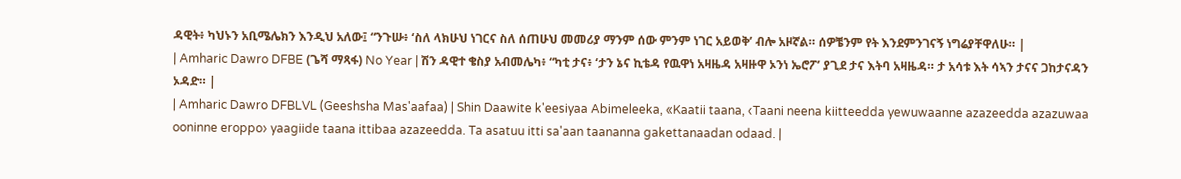ዳዊት፥ ካህኑን አቢሜሌክን እንዲህ አለው፤ “ንጉሡ፥ ‘ስለ ላክሁህ ነገርና ስለ ሰጠሁህ መመሪያ ማንም ሰው ምንም ነገር አይወቅ’ ብሎ አዞኛል። ሰዎቼንም የት እንደምንገናኝ ነግሬያቸዋለሁ። |
| Amharic Dawro DFBE (ጌሻ ማጻፋ) No Year | ሽን ዳዊተ ቄስያ አብመሌካ፥ “ካቲ ታና፥ ‘ታን ኔና ኪቴዳ የዉዋነ አዛዜዳ አዛዙዋ ኦንነ ኤሮፖ’ ያጊደ ታና እትባ አዛዜዳ። ታ አሳቱ እት ሳኣን ታናና ጋከታናዳን ኦዳድ። |
| Amharic Dawro DFBLVL (Geeshsha Mas'aafaa) | Shin Daawite k'eesiyaa Abimeleeka, «Kaatii taana, ‹Taani neena kiitteedda yewuwaanne azazeedda azazuwaa ooninne eroppo› yaagiide taana ittibaa azazeedda. Ta asatuu itti sa'aan taananna gakettanaadan odaad. |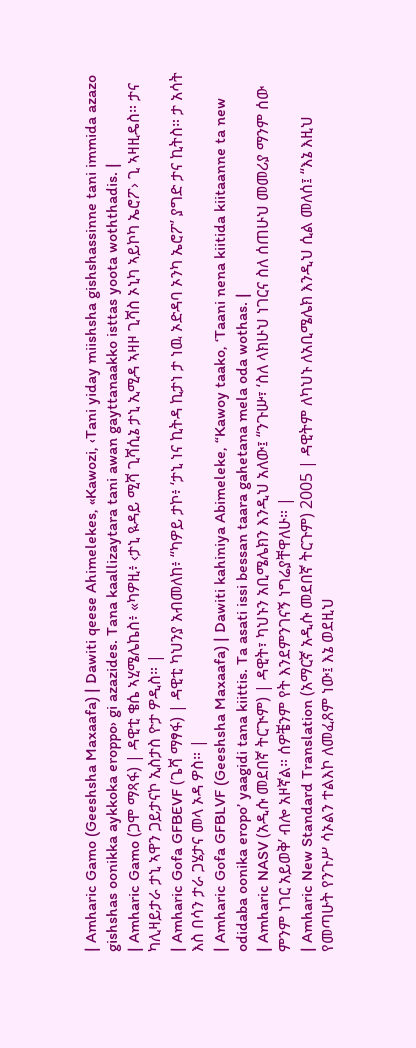| Amharic Gamo (Geeshsha Maxaafa) | Dawiti qeese Ahimelekes, «Kawozi, ‹Tani yiday miishsha gishshassinne tani immida azazo gishshas oonikka aykkoka eroppo› gi azazides. Tana kaallizaytara tani awan gayttanaakko isttas yoota woththadis. |
| Amharic Gamo (ጋሞ ማጻፋ) | ዳዊቲ ቄሴ ኣሂሜሌኬስ፥ «ካዎዚ፥ ‹ታኒ ዪዳይ ሚሻ ጊሻሲኔ ታኒ ኢሚዳ ኣዛዞ ጊሻስ ኦኒካ ኣይኮካ ኤሮፖ› ጊ ኣዛዚዴስ። ታና ካሊዛይታራ ታኒ ኣዋን ጋይታናኮ ኢስታስ ዮታ ዎዲስ። |
| Amharic Gofa GFBEVF (ጌሻ ማፃፋ) | ዳዊቲ ካህንያ አብመለከ፥ “ካዎይ ታኮ፥ ‘ታኒ ነና ኪትዳ ኪታነ ታ ነዉ ኦድዳባ ኦንካ ኤሮፖ’ ያግድ ታና ኪትስ። ታ አሳት እስ በሳን ታራ ጋሄታና መላ ኦዳ ዎስ። |
| Amharic Gofa GFBLVF (Geeshsha Maxaafa) | Dawiti kahiniya Abimeleke, “Kawoy taako, ‘Taani nena kiitida kiitaanne ta new odidaba oonika eropo’ yaagidi tana kiittis. Ta asati issi bessan taara gahetana mela oda wothas. |
| Amharic NASV (አዲሱ መደበኛ ትርጒም) | ዳዊት፣ ካህኑን አቢሜሌክን እንዲህ አለው፤ “ንጉሡ፣ ‘ስለ ላክሁህ ነገርና ስለ ሰጠሁህ መመሪያ ማንም ሰው ምንም ነገር አይወቅ’ ብሎ አዞኛል። ሰዎቼንም የት እንደምንገናኝ ነግሬያቸዋለሁ። |
| Amharic New Standard Translation (አማርኛ አዲሱ መደበኛ ትርጉም) 2005 | ዳዊትም ለካህኑ ለአቢሜሌክ እንዲህ ሲል መለሰ፤ “እኔ እዚህ የመጣሁት የንጉሥ ሳኦልን ተልእኮ ለመፈጸም ነው፤ እኔ ወደዚህ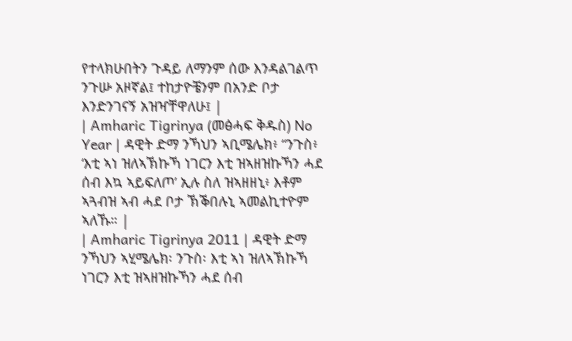የተላክሁበትን ጉዳይ ለማንም ሰው እንዳልገልጥ ንጉሡ አዞኛል፤ ተከታዮቼንም በአንድ ቦታ እንድንገናኝ አዝዣቸዋለሁ፤ |
| Amharic Tigrinya (መፅሓፍ ቅዱስ) No Year | ዳዊት ድማ ንኻህን ኣቢሜሌክ፥ “ንጉስ፥ ‘እቲ ኣነ ዝለኣኽኩኻ ነገርን እቲ ዝኣዘዝኩኻን ሓደ ሰብ እኳ ኣይፍለጦ’ ኢሉ ስለ ዝኣዘዘኒ፥ እቶም ኣጓብዝ ኣብ ሓደ ቦታ ኽቕበሉኒ ኣመልኪተዮም ኣለኹ። |
| Amharic Tigrinya 2011 | ዳዊት ድማ ንኻህን ኣሂሜሌክ፡ ንጉስ፡ እቲ ኣነ ዝለኣኽኩኻ ነገርን እቲ ዝኣዘዝኩኻን ሓደ ሰብ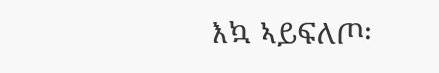እኳ ኣይፍለጦ፡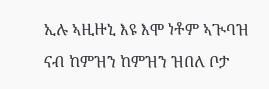ኢሉ ኣዚዙኒ እዩ እሞ ነቶም ኣጒባዝ ናብ ከምዝን ከምዝን ዝበለ ቦታ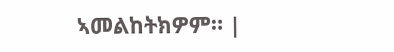ኣመልከትክዎም። |